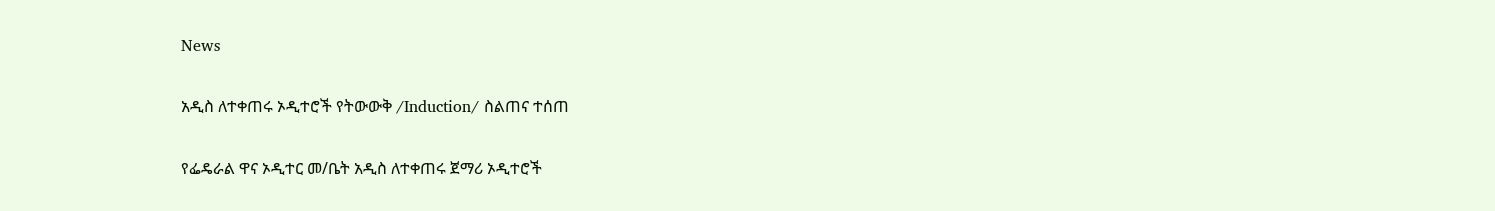News

አዲስ ለተቀጠሩ ኦዲተሮች የትውውቅ /Induction/ ስልጠና ተሰጠ

የፌዴራል ዋና ኦዲተር መ/ቤት አዲስ ለተቀጠሩ ጀማሪ ኦዲተሮች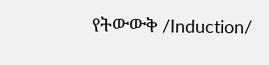የትውውቅ /Induction/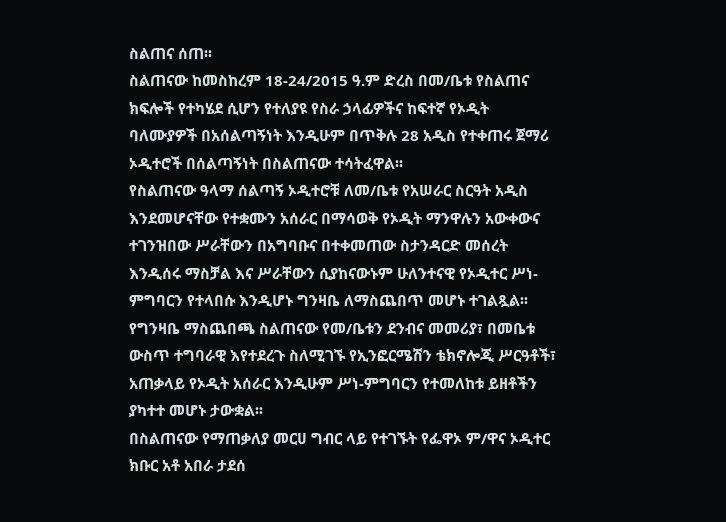ስልጠና ሰጠ፡፡
ስልጠናው ከመስከረም 18-24/2015 ዓ.ም ድረስ በመ/ቤቱ የስልጠና ክፍሎች የተካሄደ ሲሆን የተለያዩ የስራ ኃላፊዎችና ከፍተኛ የኦዲት ባለሙያዎች በአሰልጣኝነት እንዲሁም በጥቅሉ 28 አዲስ የተቀጠሩ ጀማሪ ኦዲተሮች በሰልጣኝነት በስልጠናው ተሳትፈዋል፡፡
የስልጠናው ዓላማ ሰልጣኝ ኦዲተሮቹ ለመ/ቤቱ የአሠራር ስርዓት አዲስ እንደመሆናቸው የተቋሙን አሰራር በማሳወቅ የኦዲት ማንዋሉን አውቀውና ተገንዝበው ሥራቸውን በአግባቡና በተቀመጠው ስታንዳርድ መሰረት እንዲሰሩ ማስቻል እና ሥራቸውን ሲያከናውኑም ሁለንተናዊ የኦዲተር ሥነ-ምግባርን የተላበሱ እንዲሆኑ ግንዛቤ ለማስጨበጥ መሆኑ ተገልጿል፡፡
የግንዛቤ ማስጨበጫ ስልጠናው የመ/ቤቱን ደንብና መመሪያ፣ በመቤቱ ውስጥ ተግባራዊ እየተደረጉ ስለሚገኙ የኢንፎርሜሽን ቴክኖሎጂ ሥርዓቶች፣ አጠቃላይ የኦዲት አሰራር እንዲሁም ሥነ-ምግባርን የተመለከቱ ይዘቶችን ያካተተ መሆኑ ታውቋል፡፡
በስልጠናው የማጠቃለያ መርሀ ግብር ላይ የተገኙት የፌዋኦ ም/ዋና ኦዲተር ክቡር አቶ አበራ ታደሰ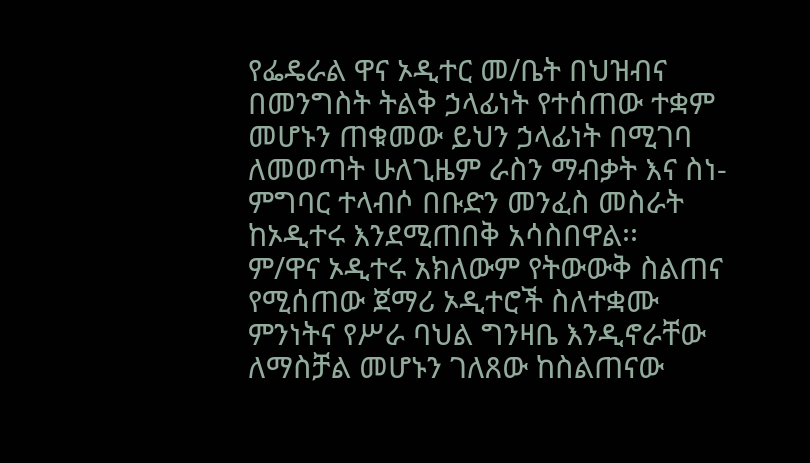የፌዴራል ዋና ኦዲተር መ/ቤት በህዝብና በመንግስት ትልቅ ኃላፊነት የተሰጠው ተቋም መሆኑን ጠቁመው ይህን ኃላፊነት በሚገባ ለመወጣት ሁለጊዜም ራስን ማብቃት እና ስነ-ምግባር ተላብሶ በቡድን መንፈስ መስራት ከኦዲተሩ እንደሚጠበቅ አሳስበዋል፡፡
ም/ዋና ኦዲተሩ አክለውም የትውውቅ ስልጠና የሚሰጠው ጀማሪ ኦዲተሮች ስለተቋሙ ምንነትና የሥራ ባህል ግንዛቤ እንዲኖራቸው ለማስቻል መሆኑን ገለጸው ከስልጠናው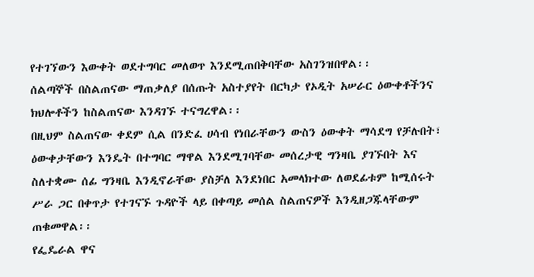የተገኘውን እውቀት ወደተግባር መለወጥ እንደሚጠበቅባቸው አስገንዝበዋል፡፡
ሰልጣኞች በስልጠናው ማጠቃለያ በሰጡት አስተያየት በርካታ የኦዲት አሠራር ዕውቀቶችንና ክህሎቶችን ከስልጠናው እንዳገኙ ተናግረዋል፡፡
በዚህም ስልጠናው ቀደም ሲል በንድፈ ሀሳብ የነበራቸውን ውስን ዕውቀት ማሳደግ የቻሉበት፣ ዕውቀታቸውን እንዴት በተግባር ማዋል እንደሚገባቸው መሰረታዊ ግንዛቤ ያገኙበት እና ስለተቋሙ ሰፊ ግንዛቤ እንዲኖራቸው ያስቻለ እንደነበር አመላክተው ለወደፊቱም ከሚሰሩት ሥራ ጋር በቀጥታ የተገናኙ ጉዳዮች ላይ በቀጣይ መሰል ስልጠናዎች እንዲዘጋጁላቸውም ጠቁመዋል፡፡
የፌዴራል ዋና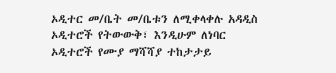ኦዲተር መ/ቤት መ/ቤቱን ለሚቀላቀሉ አዳዲስ ኦዲተሮች የትውውቅ፣ እንዲሁም ለነባር ኦዲተሮች የሙያ ማሻሻያ ተከታታይ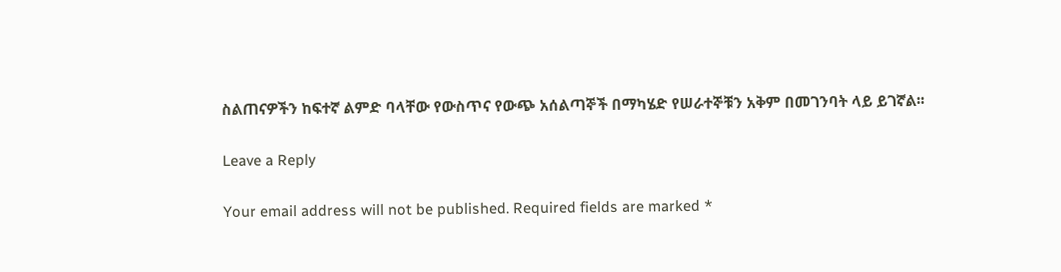ስልጠናዎችን ከፍተኛ ልምድ ባላቸው የውስጥና የውጭ አሰልጣኞች በማካሄድ የሠራተኞቹን አቅም በመገንባት ላይ ይገኛል፡፡

Leave a Reply

Your email address will not be published. Required fields are marked *